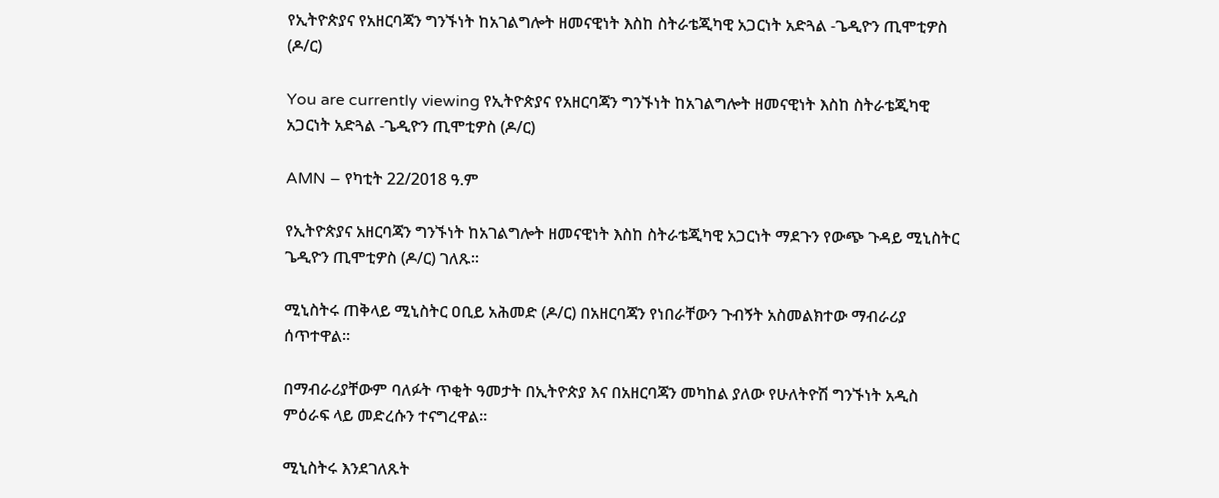የኢትዮጵያና የአዘርባጃን ግንኙነት ከአገልግሎት ዘመናዊነት እስከ ስትራቴጂካዊ አጋርነት አድጓል -ጌዲዮን ጢሞቲዎስ (ዶ/ር)

You are currently viewing የኢትዮጵያና የአዘርባጃን ግንኙነት ከአገልግሎት ዘመናዊነት እስከ ስትራቴጂካዊ አጋርነት አድጓል -ጌዲዮን ጢሞቲዎስ (ዶ/ር)

AMN – የካቲት 22/2018 ዓ.ም

የኢትዮጵያና አዘርባጃን ግንኙነት ከአገልግሎት ዘመናዊነት እስከ ስትራቴጂካዊ አጋርነት ማደጉን የውጭ ጉዳይ ሚኒስትር ጌዲዮን ጢሞቲዎስ (ዶ/ር) ገለጹ፡፡

ሚኒስትሩ ጠቅላይ ሚኒስትር ዐቢይ አሕመድ (ዶ/ር) በአዘርባጃን የነበራቸውን ጉብኝት አስመልክተው ማብራሪያ ሰጥተዋል፡፡

በማብራሪያቸውም ባለፉት ጥቂት ዓመታት በኢትዮጵያ እና በአዘርባጃን መካከል ያለው የሁለትዮሽ ግንኙነት አዲስ ምዕራፍ ላይ መድረሱን ተናግረዋል፡፡

ሚኒስትሩ እንደገለጹት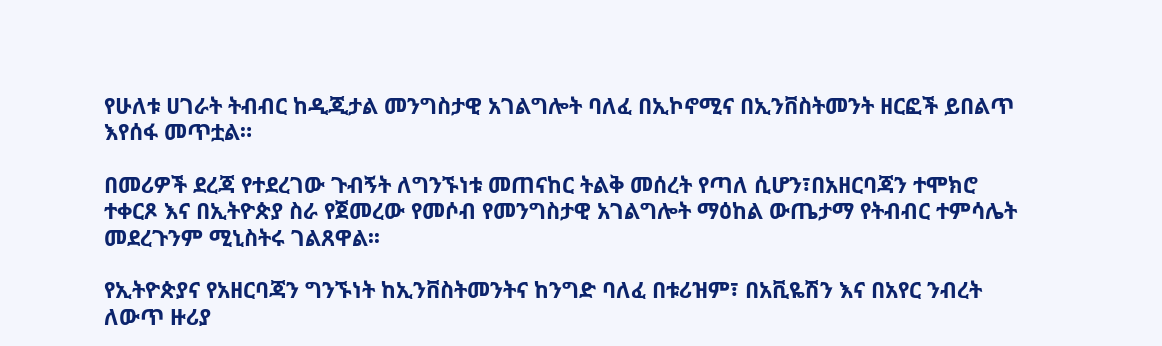የሁለቱ ሀገራት ትብብር ከዲጂታል መንግስታዊ አገልግሎት ባለፈ በኢኮኖሚና በኢንቨስትመንት ዘርፎች ይበልጥ እየሰፋ መጥቷል።

በመሪዎች ደረጃ የተደረገው ጉብኝት ለግንኙነቱ መጠናከር ትልቅ መሰረት የጣለ ሲሆን፣በአዘርባጃን ተሞክሮ ተቀርጾ እና በኢትዮጵያ ስራ የጀመረው የመሶብ የመንግስታዊ አገልግሎት ማዕከል ውጤታማ የትብብር ተምሳሌት መደረጉንም ሚኒስትሩ ገልጸዋል፡፡

የኢትዮጵያና የአዘርባጃን ግንኙነት ከኢንቨስትመንትና ከንግድ ባለፈ በቱሪዝም፣ በአቪዬሽን እና በአየር ንብረት ለውጥ ዙሪያ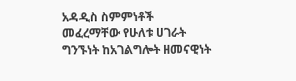አዳዲስ ስምምነቶች መፈረማቸው የሁለቱ ሀገራት ግንኙነት ከአገልግሎት ዘመናዊነት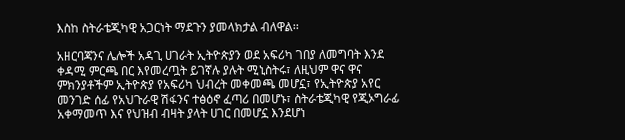እስከ ስትራቴጂካዊ አጋርነት ማደጉን ያመላክታል ብለዋል፡፡

አዘርባጃንና ሌሎች አዳጊ ሀገራት ኢትዮጵያን ወደ አፍሪካ ገበያ ለመግባት እንደ ቀዳሚ ምርጫ በር እየመረጧት ይገኛሉ ያሉት ሚኒስትሩ፣ ለዚህም ዋና ዋና ምክንያቶችም ኢትዮጵያ የአፍሪካ ህብረት መቀመጫ መሆኗ፣ የኢትዮጵያ አየር መንገድ ሰፊ የአህጉራዊ ሽፋንና ተፅዕኖ ፈጣሪ በመሆኑ፣ ስትራቴጂካዊ የጂኦግራፊ አቀማመጥ እና የህዝብ ብዛት ያላት ሀገር በመሆኗ እንደሆነ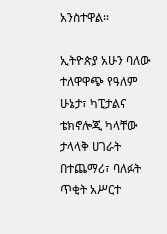አንስተዋል፡፡

ኢትዮጵያ አሁን ባለው ተለዋዋጭ የዓለም ሁኔታ፣ ካፒታልና ቴክኖሎጂ ካላቸው ታላላቅ ሀገራት በተጨማሪ፣ ባለፉት ጥቂት አሥርተ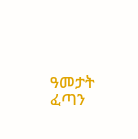ዓመታት ፈጣን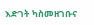እድገት ካስመዘገቡና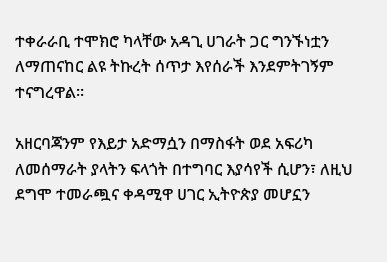ተቀራራቢ ተሞክሮ ካላቸው አዳጊ ሀገራት ጋር ግንኙነቷን ለማጠናከር ልዩ ትኩረት ሰጥታ እየሰራች እንደምትገኝም ተናግረዋል፡፡

አዘርባጃንም የእይታ አድማሷን በማስፋት ወደ አፍሪካ ለመሰማራት ያላትን ፍላጎት በተግባር እያሳየች ሲሆን፣ ለዚህ ደግሞ ተመራጯና ቀዳሚዋ ሀገር ኢትዮጵያ መሆኗን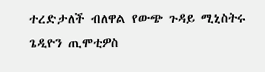ተረድታለች ብለዋል የውጭ ጉዳይ ሚኒስትሩ ጌዲዮን ጢሞቲዎስ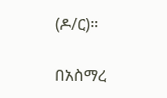(ዶ/ር)።

በአስማረ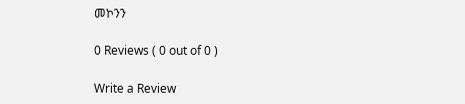መኮንን

0 Reviews ( 0 out of 0 )

Write a Review